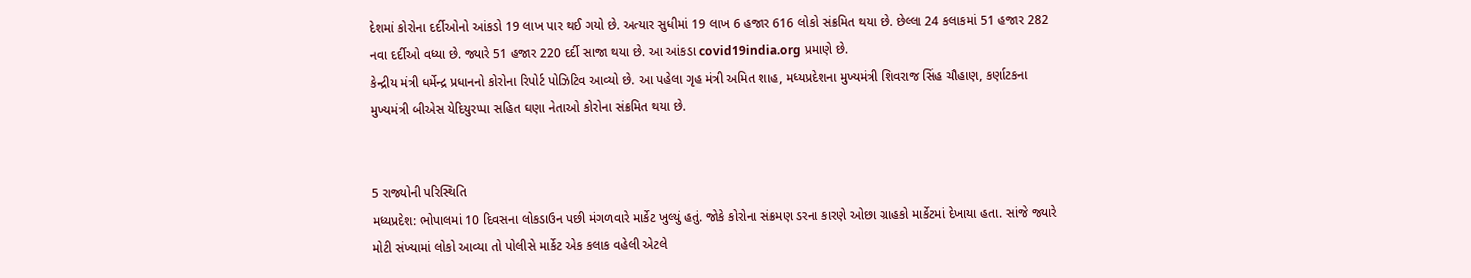દેશમાં કોરોના દર્દીઓનો આંકડો 19 લાખ પાર થઈ ગયો છે. અત્યાર સુધીમાં 19 લાખ 6 હજાર 616 લોકો સંક્રમિત થયા છે. છેલ્લા 24 કલાકમાં 51 હજાર 282 નવા દર્દીઓ વધ્યા છે. જ્યારે 51 હજાર 220 દર્દી સાજા થયા છે. આ આંકડા covid19india.org પ્રમાણે છે.
કેન્દ્રીય મંત્રી ધર્મેન્દ્ર પ્રધાનનો કોરોના રિપોર્ટ પોઝિટિવ આવ્યો છે. આ પહેલા ગૃહ મંત્રી અમિત શાહ, મધ્યપ્રદેશના મુખ્યમંત્રી શિવરાજ સિંહ ચૌહાણ, કર્ણાટકના મુખ્યમંત્રી બીએસ યેદિયુરપ્પા સહિત ઘણા નેતાઓ કોરોના સંક્રમિત થયા છે.


5 રાજ્યોની પરિસ્થિતિ
મધ્યપ્રદેશ: ભોપાલમાં 10 દિવસના લોકડાઉન પછી મંગળવારે માર્કેટ ખુલ્યું હતું. જોકે કોરોના સંક્રમણ ડરના કારણે ઓછા ગ્રાહકો માર્કેટમાં દેખાયા હતા. સાંજે જ્યારે મોટી સંખ્યામાં લોકો આવ્યા તો પોલીસે માર્કેટ એક કલાક વહેલી એટલે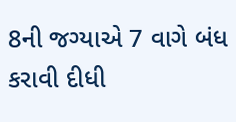8ની જગ્યાએ 7 વાગે બંધ કરાવી દીધી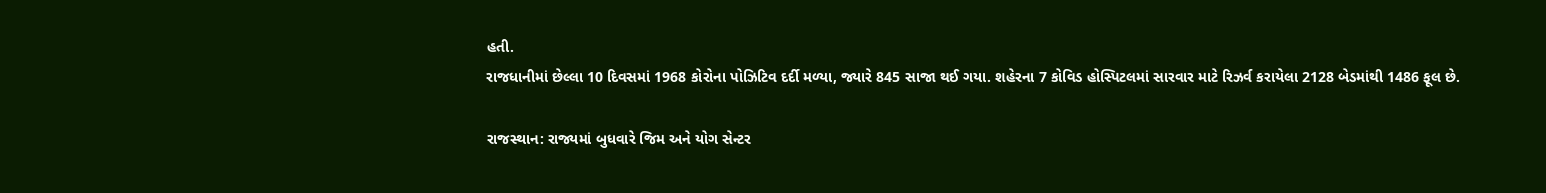હતી.
રાજધાનીમાં છેલ્લા 10 દિવસમાં 1968 કોરોના પોઝિટિવ દર્દી મળ્યા, જ્યારે 845 સાજા થઈ ગયા. શહેરના 7 કોવિડ હોસ્પિટલમાં સારવાર માટે રિઝર્વ કરાયેલા 2128 બેડમાંથી 1486 ફૂલ છે.

રાજસ્થાન: રાજ્યમાં બુધવારે જિમ અને યોગ સેન્ટર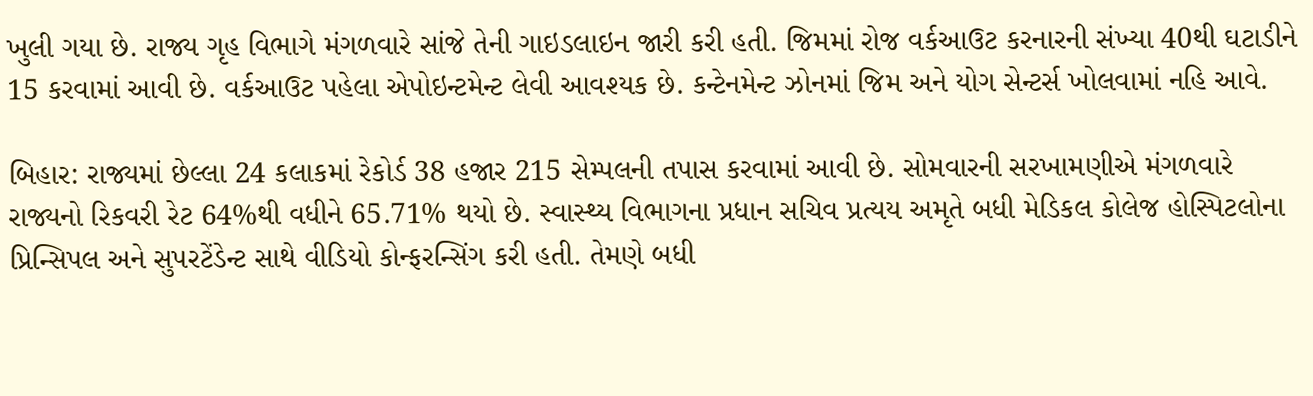ખુલી ગયા છે. રાજ્ય ગૃહ વિભાગે મંગળવારે સાંજે તેની ગાઇડલાઇન જારી કરી હતી. જિમમાં રોજ વર્કઆઉટ કરનારની સંખ્યા 40થી ઘટાડીને 15 કરવામાં આવી છે. વર્કઆઉટ પહેલા એપોઇન્ટમેન્ટ લેવી આવશ્યક છે. કન્ટેનમેન્ટ ઝોનમાં જિમ અને યોગ સેન્ટર્સ ખોલવામાં નહિ આવે.

બિહાર: રાજ્યમાં છેલ્લા 24 કલાકમાં રેકોર્ડ 38 હજાર 215 સેમ્પલની તપાસ કરવામાં આવી છે. સોમવારની સરખામણીએ મંગળવારે રાજ્યનો રિકવરી રેટ 64%થી વધીને 65.71% થયો છે. સ્વાસ્થ્ય વિભાગના પ્રધાન સચિવ પ્રત્યય અમૃતે બધી મેડિકલ કોલેજ હોસ્પિટલોના પ્રિન્સિપલ અને સુપરટેંડેન્ટ સાથે વીડિયો કોન્ફરન્સિંગ કરી હતી. તેમણે બધી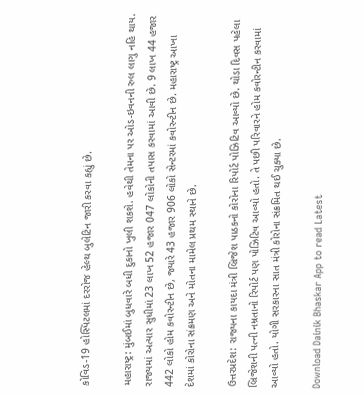કોવિડ-19 હોસ્પિટલમાં દરરોજ હેલ્થ બુલેટિન જારી કરવા કહ્યું છે.

મહારાષ્ટ્ર: મુંબઈમાં બુધવારે બધી દુકાનો ખુલી શકશે. હવેથી તેમના પર ઓડ-ઇવનની રુલ લાગુ નહિ થાય. રાજ્યમાં અત્યાર સુધીમાં 23 લાખ 52 હજાર 047 લોકોની તપાસ કરવામાં આવી છે. 9 લાખ 44 હજાર 442 લોકો હોમ કવોરન્ટીન છે, જ્યારે 43 હજાર 906 લોકો સેન્ટરમાં કવોરન્ટીન છે. મહારાષ્ટ્ર આખા દેશમાં કોરોના સંક્રમણ અને મોતના મામેલ પ્રથમ સ્થાને છે.

ઉત્તરપ્રદેશ: રાજ્યના કાયદા મંત્રી બ્રિજેશ પાઠકનો કોરોના રિપોર્ટ પોઝિટિવ આવ્યો છે. થોડા દિવસ પહેલા બ્રિજેશની પત્ની નમ્રતાનો રિપોર્ટ પણ પોઝિટિવ આવ્યો હતો. તે પછી પરિવારને હોમ કવોરન્ટીન કરવામાં આવ્યો હતો. યોગી સરકારના સાત મંત્રી કોરોના સંક્રમિત થઈ ચુક્યા છે.

Download Dainik Bhaskar App to read Latest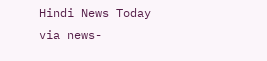Hindi News Today
via news-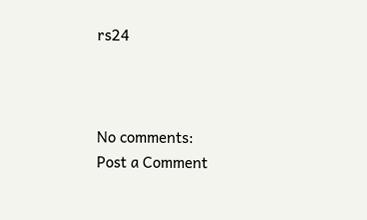rs24



No comments:
Post a Comment